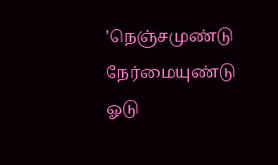'நெஞ்சமுண்டு நேர்மையுண்டு ஓடு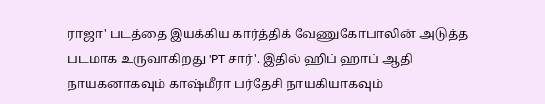ராஜா' படத்தை இயக்கிய கார்த்திக் வேணுகோபாலின் அடுத்த படமாக உருவாகிறது 'PT சார்'. இதில் ஹிப் ஹாப் ஆதி நாயகனாகவும் காஷ்மீரா பர்தேசி நாயகியாகவும்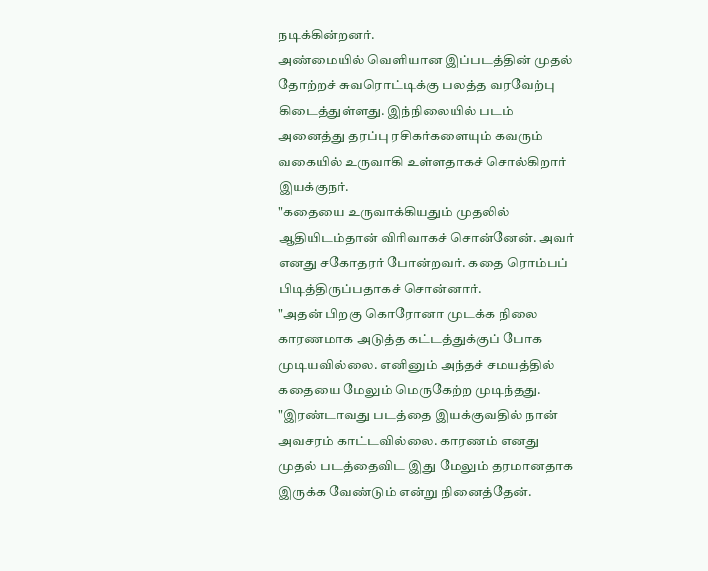நடிக்கின்றனர்.
அண்மையில் வெளியான இப்படத்தின் முதல் தோற்றச் சுவரொட்டிக்கு பலத்த வரவேற்பு கிடைத்துள்ளது. இந்நிலையில் படம் அனைத்து தரப்பு ரசிகர்களையும் கவரும் வகையில் உருவாகி உள்ளதாகச் சொல்கிறார் இயக்குநர்.
"கதையை உருவாக்கியதும் முதலில் ஆதியிடம்தான் விரிவாகச் சொன்னேன். அவர் எனது சகோதரர் போன்றவர். கதை ரொம்பப் பிடித்திருப்பதாகச் சொன்னார்.
"அதன் பிறகு கொரோனா முடக்க நிலை காரணமாக அடுத்த கட்டத்துக்குப் போக முடியவில்லை. எனினும் அந்தச் சமயத்தில் கதையை மேலும் மெருகேற்ற முடிந்தது.
"இரண்டாவது படத்தை இயக்குவதில் நான் அவசரம் காட்டவில்லை. காரணம் எனது முதல் படத்தைவிட இது மேலும் தரமானதாக இருக்க வேண்டும் என்று நினைத்தேன்.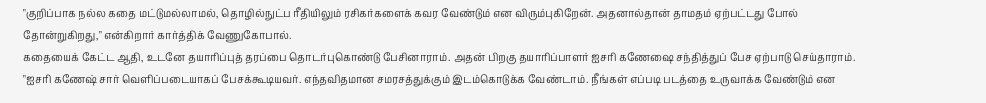"குறிப்பாக நல்ல கதை மட்டுமல்லாமல், தொழில்நுட்ப ரீதியிலும் ரசிகர்களைக் கவர வேண்டும் என விரும்புகிறேன். அதனால்தான் தாமதம் ஏற்பட்டது போல் தோன்றுகிறது," என்கிறார் கார்த்திக் வேணுகோபால்.
கதையைக் கேட்ட ஆதி, உடனே தயாரிப்புத் தரப்பை தொடர்புகொண்டு பேசினாராம். அதன் பிறகு தயாரிப்பாளர் ஐசரி கணேஷை சந்தித்துப் பேச ஏற்பாடு செய்தாராம்.
"ஐசரி கணேஷ் சார் வெளிப்படையாகப் பேசக்கூடியவர். எந்தவிதமான சமரசத்துக்கும் இடம்கொடுக்க வேண்டாம். நீங்கள் எப்படி படத்தை உருவாக்க வேண்டும் என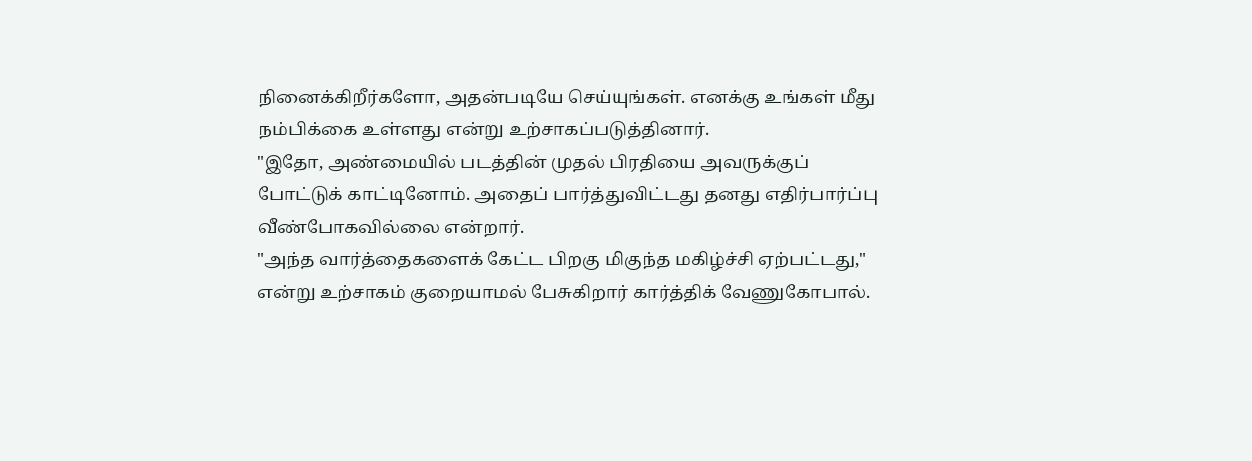நினைக்கிறீர்களோ, அதன்படியே செய்யுங்கள். எனக்கு உங்கள் மீது நம்பிக்கை உள்ளது என்று உற்சாகப்படுத்தினார்.
"இதோ, அண்மையில் படத்தின் முதல் பிரதியை அவருக்குப் போட்டுக் காட்டினோம். அதைப் பார்த்துவிட்டது தனது எதிர்பார்ப்பு வீண்போகவில்லை என்றார்.
"அந்த வார்த்தைகளைக் கேட்ட பிறகு மிகுந்த மகிழ்ச்சி ஏற்பட்டது," என்று உற்சாகம் குறையாமல் பேசுகிறார் கார்த்திக் வேணுகோபால்.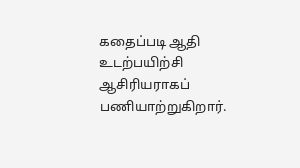கதைப்படி ஆதி உடற்பயிற்சி ஆசிரியராகப் பணியாற்றுகிறார்.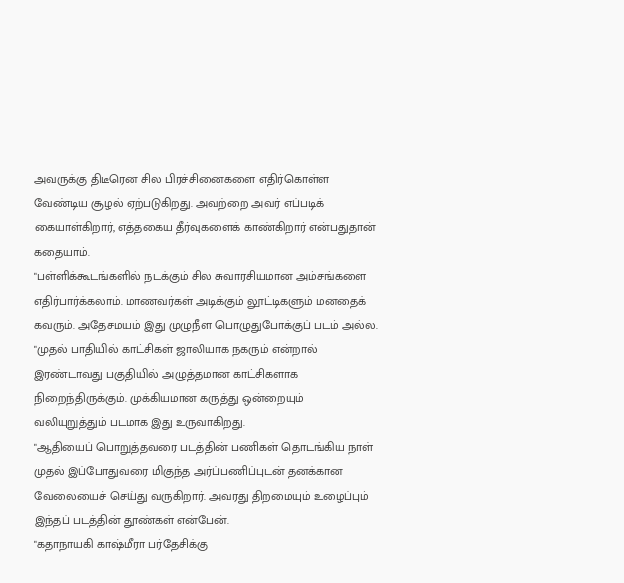அவருக்கு திடீரென சில பிரச்சினைகளை எதிர்கொள்ள வேண்டிய சூழல் ஏற்படுகிறது. அவற்றை அவர் எப்படிக் கையாள்கிறார், எத்தகைய தீர்வுகளைக் காண்கிறார் என்பதுதான் கதையாம்.
"பள்ளிக்கூடங்களில் நடக்கும் சில சுவாரசியமான அம்சங்களை எதிர்பார்க்கலாம். மாணவர்கள் அடிக்கும் லூட்டிகளும் மனதைக் கவரும். அதேசமயம் இது முழுநீள பொழுதுபோக்குப் படம் அல்ல.
"முதல் பாதியில் காட்சிகள் ஜாலியாக நகரும் என்றால் இரண்டாவது பகுதியில் அழுத்தமான காட்சிகளாக நிறைந்திருக்கும். முக்கியமான கருத்து ஒன்றையும் வலியுறுத்தும் படமாக இது உருவாகிறது.
"ஆதியைப் பொறுத்தவரை படத்தின் பணிகள் தொடங்கிய நாள் முதல் இப்போதுவரை மிகுந்த அர்ப்பணிப்புடன் தனக்கான வேலையைச் செய்து வருகிறார். அவரது திறமையும் உழைப்பும் இந்தப் படத்தின் தூண்கள் என்பேன்.
"கதாநாயகி காஷ்மீரா பர்தேசிக்கு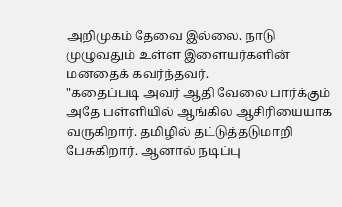அறிமுகம் தேவை இல்லை. நாடு முழுவதும் உள்ள இளையர்களின் மனதைக் கவர்ந்தவர்.
"கதைப்படி அவர் ஆதி வேலை பார்க்கும் அதே பள்ளியில் ஆங்கில ஆசிரியையாக வருகிறார். தமிழில் தட்டுத்தடுமாறி பேசுகிறார். ஆனால் நடிப்பு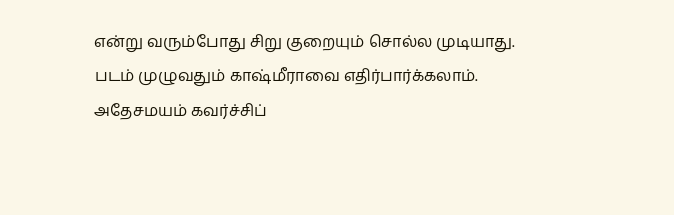என்று வரும்போது சிறு குறையும் சொல்ல முடியாது. படம் முழுவதும் காஷ்மீராவை எதிர்பார்க்கலாம். அதேசமயம் கவர்ச்சிப்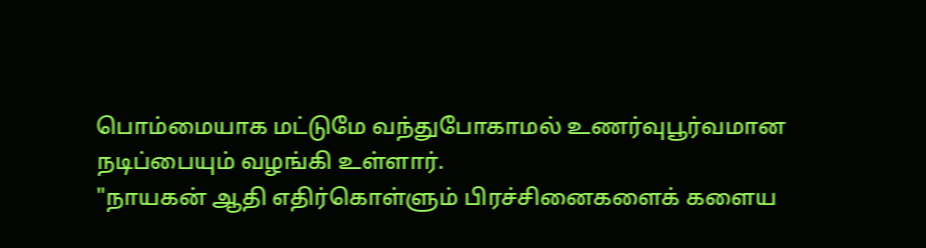பொம்மையாக மட்டுமே வந்துபோகாமல் உணர்வுபூர்வமான நடிப்பையும் வழங்கி உள்ளார்.
"நாயகன் ஆதி எதிர்கொள்ளும் பிரச்சினைகளைக் களைய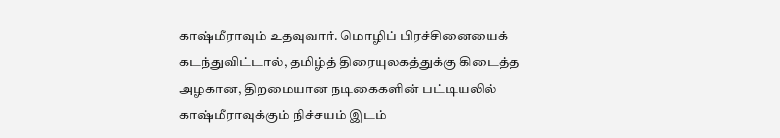காஷ்மீராவும் உதவுவார். மொழிப் பிரச்சினையைக் கடந்துவிட்டால், தமிழ்த் திரையுலகத்துக்கு கிடைத்த அழகான, திறமையான நடிகைகளின் பட்டியலில் காஷ்மீராவுக்கும் நிச்சயம் இடம்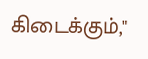கிடைக்கும்,"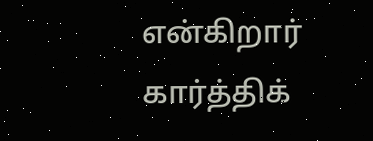என்கிறார் கார்த்திக்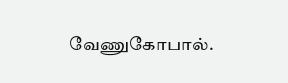வேணுகோபால்.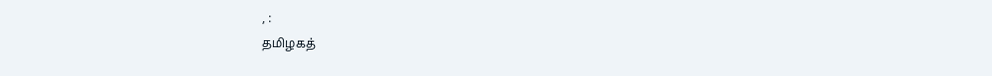, :
தமிழகத்